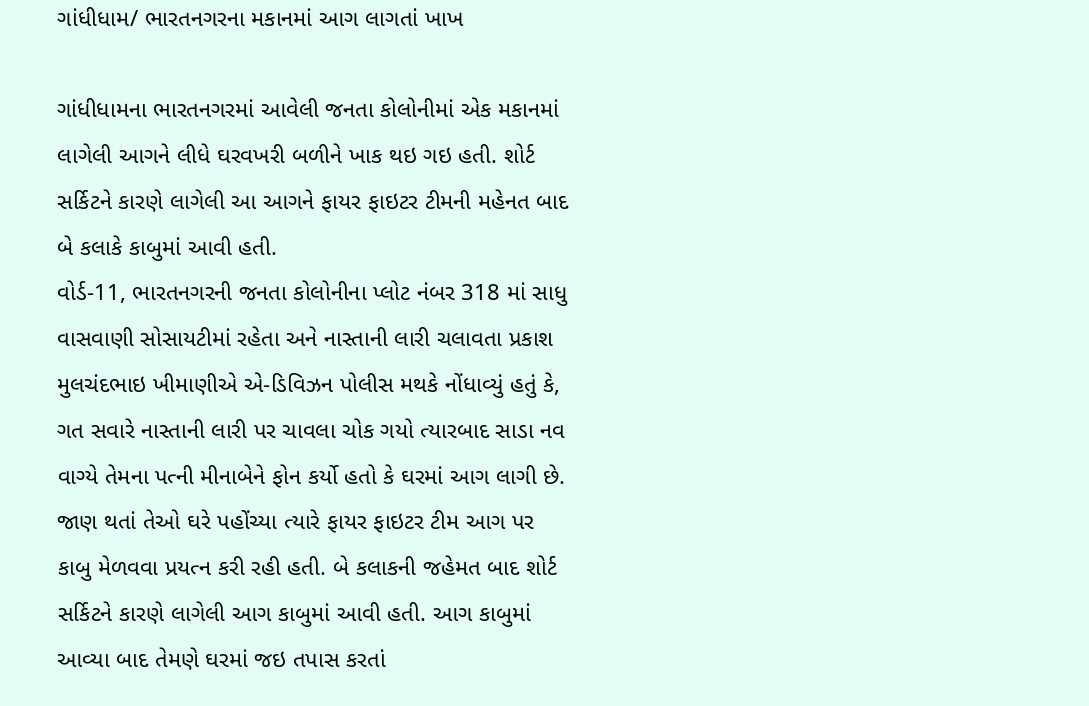ગાંધીધામ/ ભારતનગરના મકાનમાં આગ લાગતાં ખાખ

ગાંધીધામના ભારતનગરમાં આવેલી જનતા કોલોનીમાં એક મકાનમાં લાગેલી આગને લીધે ઘરવખરી બળીને ખાક થઇ ગઇ હતી. શોર્ટ સર્કિટને કારણે લાગેલી આ આગને ફાયર ફાઇટર ટીમની મહેનત બાદ બે કલાકે કાબુમાં આવી હતી.
વોર્ડ-11, ભારતનગરની જનતા કોલોનીના પ્લોટ નંબર 318 માં સાધુ વાસવાણી સોસાયટીમાં રહેતા અને નાસ્તાની લારી ચલાવતા પ્રકાશ મુલચંદભાઇ ખીમાણીએ એ-ડિવિઝન પોલીસ મથકે નોંધાવ્યું હતું કે, ગત સવારે નાસ્તાની લારી પર ચાવલા ચોક ગયો ત્યારબાદ સાડા નવ વાગ્યે તેમના પત્ની મીનાબેને ફોન કર્યો હતો કે ઘરમાં આગ લાગી છે. જાણ થતાં તેઓ ઘરે પહોંચ્યા ત્યારે ફાયર ફાઇટર ટીમ આગ પર કાબુ મેળવવા પ્રયત્ન કરી રહી હતી. બે કલાકની જહેમત બાદ શોર્ટ સર્કિટને કારણે લાગેલી આગ કાબુમાં આવી હતી. આગ કાબુમાં આવ્યા બાદ તેમણે ઘરમાં જઇ તપાસ કરતાં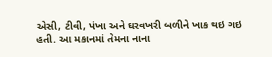એસી, ટીવી, પંખા અને ઘરવખરી બળીને ખાક થઇ ગઇ હતી. આ મકાનમાં તેમના નાના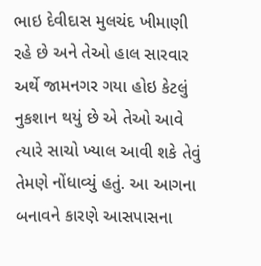ભાઇ દેવીદાસ મુલચંદ ખીમાણી રહે છે અને તેઓ હાલ સારવાર અર્થે જામનગર ગયા હોઇ કેટલું નુકશાન થયું છે એ તેઓ આવે ત્યારે સાચો ખ્યાલ આવી શકે તેવું તેમણે નોંધાવ્યું હતું. આ આગના બનાવને કારણે આસપાસના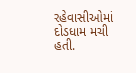રહેવાસીઓમાં દોડધામ મચી હતી.